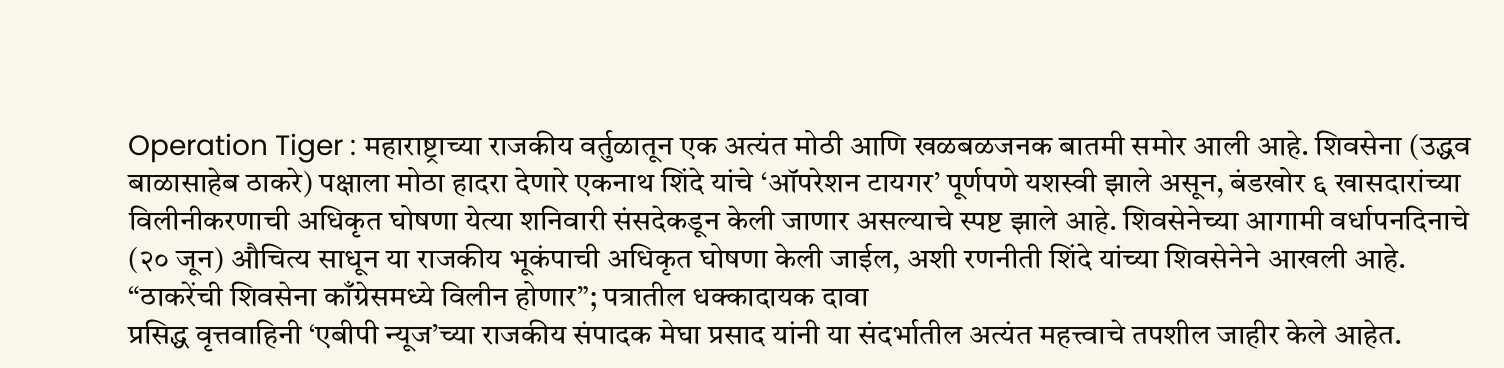Operation Tiger : महाराष्ट्राच्या राजकीय वर्तुळातून एक अत्यंत मोठी आणि खळबळजनक बातमी समोर आली आहे. शिवसेना (उद्धव बाळासाहेब ठाकरे) पक्षाला मोठा हादरा देणारे एकनाथ शिंदे यांचे ‘ऑपरेशन टायगर’ पूर्णपणे यशस्वी झाले असून, बंडखोर ६ खासदारांच्या विलीनीकरणाची अधिकृत घोषणा येत्या शनिवारी संसदेकडून केली जाणार असल्याचे स्पष्ट झाले आहे. शिवसेनेच्या आगामी वर्धापनदिनाचे (२० जून) औचित्य साधून या राजकीय भूकंपाची अधिकृत घोषणा केली जाईल, अशी रणनीती शिंदे यांच्या शिवसेनेने आखली आहे.
“ठाकरेंची शिवसेना काँग्रेसमध्ये विलीन होणार”; पत्रातील धक्कादायक दावा
प्रसिद्ध वृत्तवाहिनी ‘एबीपी न्यूज’च्या राजकीय संपादक मेघा प्रसाद यांनी या संदर्भातील अत्यंत महत्त्वाचे तपशील जाहीर केले आहेत.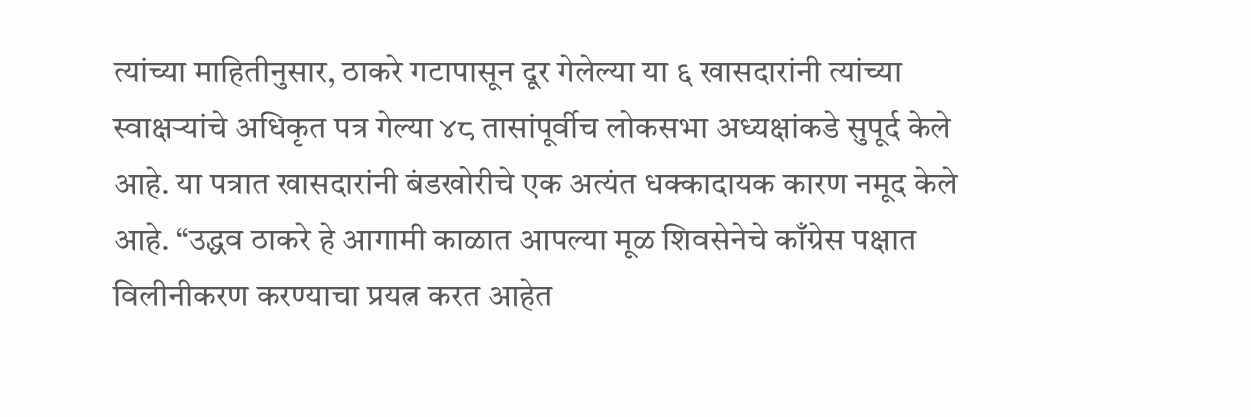त्यांच्या माहितीनुसार, ठाकरे गटापासून दूर गेलेल्या या ६ खासदारांनी त्यांच्या स्वाक्षऱ्यांचे अधिकृत पत्र गेल्या ४८ तासांपूर्वीच लोकसभा अध्यक्षांकडे सुपूर्द केले आहे. या पत्रात खासदारांनी बंडखोरीचे एक अत्यंत धक्कादायक कारण नमूद केले आहे. “उद्धव ठाकरे हे आगामी काळात आपल्या मूळ शिवसेनेचे काँग्रेस पक्षात विलीनीकरण करण्याचा प्रयत्न करत आहेत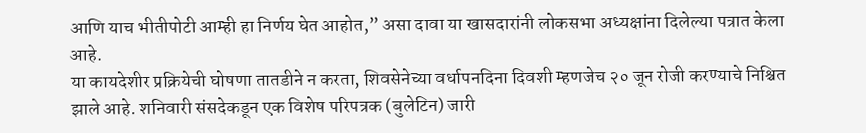आणि याच भीतीपोटी आम्ही हा निर्णय घेत आहोत,” असा दावा या खासदारांनी लोकसभा अध्यक्षांना दिलेल्या पत्रात केला आहे.
या कायदेशीर प्रक्रियेची घोषणा तातडीने न करता, शिवसेनेच्या वर्धापनदिना दिवशी म्हणजेच २० जून रोजी करण्याचे निश्चित झाले आहे. शनिवारी संसदेकडून एक विशेष परिपत्रक (बुलेटिन) जारी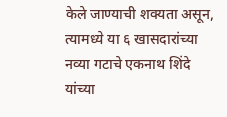केले जाण्याची शक्यता असून, त्यामध्ये या ६ खासदारांच्या नव्या गटाचे एकनाथ शिंदे यांच्या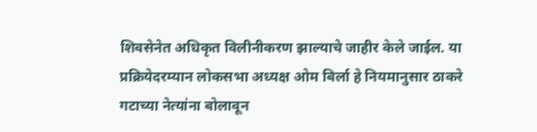शिवसेनेत अधिकृत विलीनीकरण झाल्याचे जाहीर केले जाईल. या प्रक्रियेदरम्यान लोकसभा अध्यक्ष ओम बिर्ला हे नियमानुसार ठाकरे गटाच्या नेत्यांना बोलावून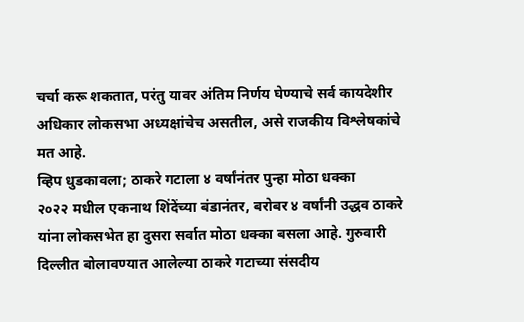चर्चा करू शकतात, परंतु यावर अंतिम निर्णय घेण्याचे सर्व कायदेशीर अधिकार लोकसभा अध्यक्षांचेच असतील, असे राजकीय विश्लेषकांचे मत आहे.
व्हिप धुडकावला; ठाकरे गटाला ४ वर्षांनंतर पुन्हा मोठा धक्का
२०२२ मधील एकनाथ शिंदेंच्या बंडानंतर, बरोबर ४ वर्षांनी उद्धव ठाकरे यांना लोकसभेत हा दुसरा सर्वात मोठा धक्का बसला आहे. गुरुवारी दिल्लीत बोलावण्यात आलेल्या ठाकरे गटाच्या संसदीय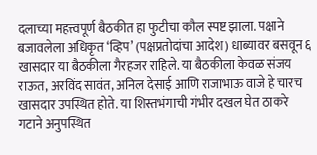दलाच्या महत्त्वपूर्ण बैठकीत हा फुटीचा कौल स्पष्ट झाला. पक्षाने बजावलेला अधिकृत ‘व्हिप’ (पक्षप्रतोदांचा आदेश) धाब्यावर बसवून ६ खासदार या बैठकीला गैरहजर राहिले. या बैठकीला केवळ संजय राऊत, अरविंद सावंत, अनिल देसाई आणि राजाभाऊ वाजे हे चारच खासदार उपस्थित होते. या शिस्तभंगाची गंभीर दखल घेत ठाकरे गटाने अनुपस्थित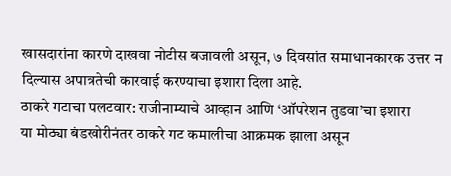खासदारांना कारणे दाखवा नोटीस बजावली असून, ७ दिवसांत समाधानकारक उत्तर न दिल्यास अपात्रतेची कारवाई करण्याचा इशारा दिला आहे.
ठाकरे गटाचा पलटवार: राजीनाम्याचे आव्हान आणि ‘ऑपरेशन तुडवा’चा इशारा
या मोठ्या बंडखोरीनंतर ठाकरे गट कमालीचा आक्रमक झाला असून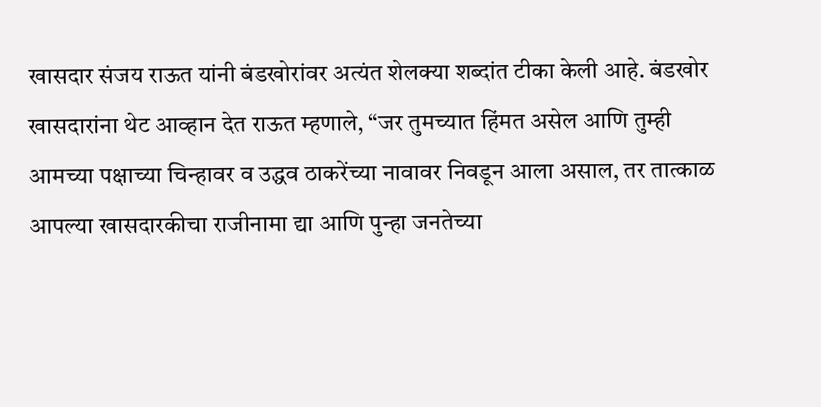खासदार संजय राऊत यांनी बंडखोरांवर अत्यंत शेलक्या शब्दांत टीका केली आहे. बंडखोर खासदारांना थेट आव्हान देत राऊत म्हणाले, “जर तुमच्यात हिंमत असेल आणि तुम्ही आमच्या पक्षाच्या चिन्हावर व उद्धव ठाकरेंच्या नावावर निवडून आला असाल, तर तात्काळ आपल्या खासदारकीचा राजीनामा द्या आणि पुन्हा जनतेच्या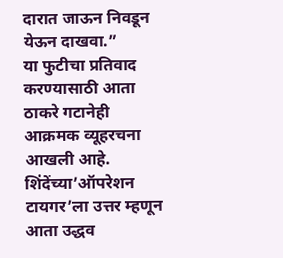दारात जाऊन निवडून येऊन दाखवा.”
या फुटीचा प्रतिवाद करण्यासाठी आता ठाकरे गटानेही आक्रमक व्यूहरचना आखली आहे. शिंदेंच्या’ऑपरेशन टायगर’ला उत्तर म्हणून आता उद्धव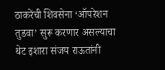ठाकरेंची शिवसेना ‘ऑपरेशन तुडवा’ सुरू करणार असल्याचा थेट इशारा संजय राऊतांनी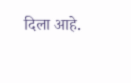दिला आहे.